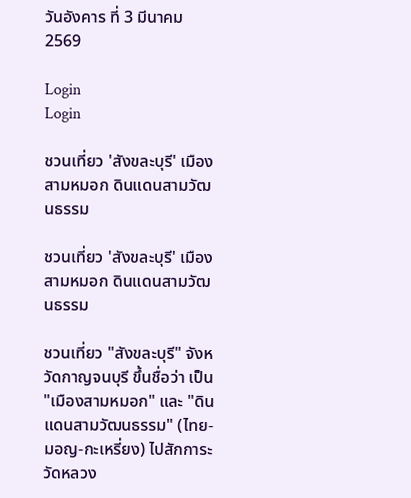วันอังคาร ที่ 3 มีนาคม 2569

Login
Login

ชวนเที่ยว 'สังขละบุรี' เมืองสามหมอก ดินแดนสามวัฒนธรรม

ชวนเที่ยว 'สังขละบุรี' เมืองสามหมอก ดินแดนสามวัฒนธรรม

ชวนเที่ยว "สังขละบุรี" จังหวัดกาญจนบุรี ขึ้นชื่อว่า เป็น "เมืองสามหมอก" และ "ดินแดนสามวัฒนธรรม" (ไทย-มอญ-กะเหรี่ยง) ไปสักการะ วัดหลวง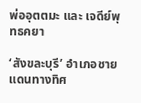พ่ออุตตมะ และ เจดีย์พุทธคยา

‘สังขละบุรี’ อำเภอชายแดนทางทิศ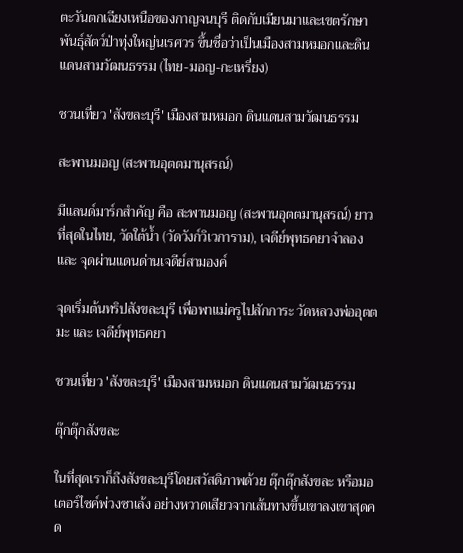ตะวันตกเฉียงเหนือของกาญจนบุรี ติดกับเมียนมาและเขตรักษาพันธุ์สัตว์ป่าทุ่งใหญ่นเรศวร ขึ้นชื่อว่าเป็นเมืองสามหมอกและดินแดนสามวัฒนธรรม (ไทย-มอญ-กะเหรี่ยง)

ชวนเที่ยว 'สังขละบุรี' เมืองสามหมอก ดินแดนสามวัฒนธรรม

สะพานมอญ (สะพานอุตตมานุสรณ์)

มีแลนด์มาร์กสำคัญ คือ สะพานมอญ (สะพานอุตตมานุสรณ์) ยาวที่สุดในไทย, วัดใต้น้ำ (วัดวังก์วิเวการาม), เจดีย์พุทธคยาจำลอง และ จุดผ่านแดนด่านเจดีย์สามองค์

จุดเริ่มต้นทริปสังขละบุรี เพื่อพาแม่ครูไปสักการะ วัดหลวงพ่ออุตตมะ และ เจดีย์พุทธคยา

ชวนเที่ยว 'สังขละบุรี' เมืองสามหมอก ดินแดนสามวัฒนธรรม

ตุ๊กตุ๊กสังขละ

ในที่สุดเราก็ถึงสังขละบุรีโดยสวัสดิภาพด้วย ตุ๊กตุ๊กสังขละ หรือมอเตอร์ไซค์พ่วงซาเล้ง อย่างหวาดเสียวจากเส้นทางขึ้นเขาลงเขาสุดคด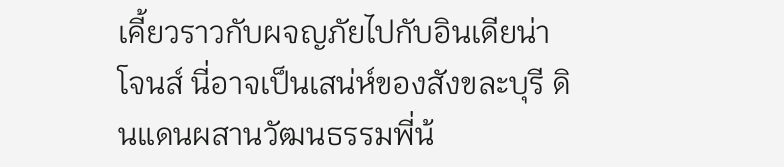เคี้ยวราวกับผจญภัยไปกับอินเดียน่าโจนส์ นี่อาจเป็นเสน่ห์ของสังขละบุรี ดินแดนผสานวัฒนธรรมพี่น้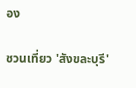อง

ชวนเที่ยว 'สังขละบุรี'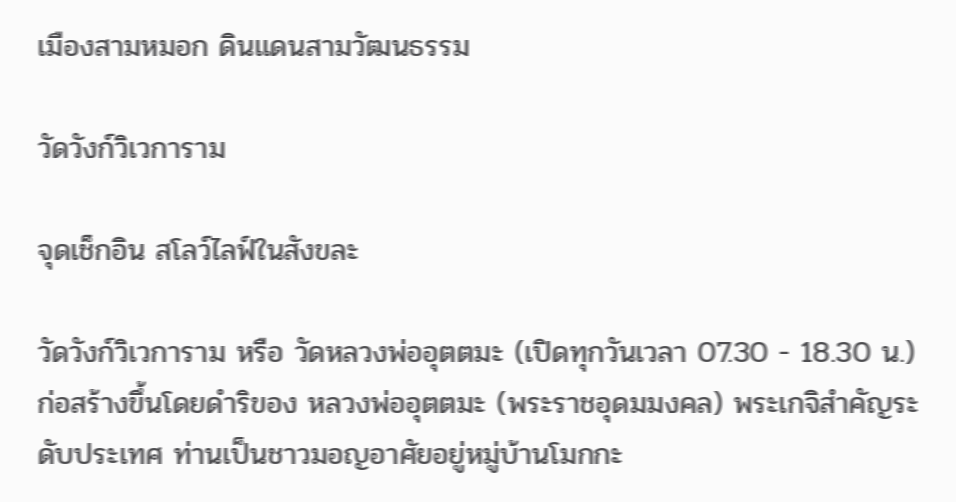เมืองสามหมอก ดินแดนสามวัฒนธรรม

วัดวังก์วิเวการาม

จุดเช็กอิน สโลว์ไลฟ์ในสังขละ

วัดวังก์วิเวการาม หรือ วัดหลวงพ่ออุตตมะ (เปิดทุกวันเวลา 07.30 - 18.30 น.) ก่อสร้างขึ้นโดยดำริของ หลวงพ่ออุตตมะ (พระราชอุดมมงคล) พระเกจิสำคัญระดับประเทศ ท่านเป็นชาวมอญอาศัยอยู่หมู่บ้านโมกกะ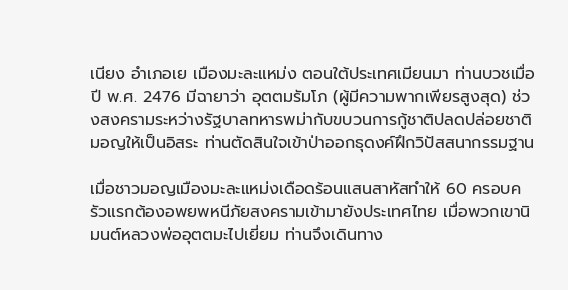เนียง อำเภอเย เมืองมะละแหม่ง ตอนใต้ประเทศเมียนมา ท่านบวชเมื่อปี พ.ศ. 2476 มีฉายาว่า อุตตมรัมโภ (ผู้มีความพากเพียรสูงสุด) ช่วงสงครามระหว่างรัฐบาลทหารพม่ากับขบวนการกู้ชาติปลดปล่อยชาติมอญให้เป็นอิสระ ท่านตัดสินใจเข้าป่าออกธุดงค์ฝึกวิปัสสนากรรมฐาน

เมื่อชาวมอญเมืองมะละแหม่งเดือดร้อนแสนสาหัสทำให้ 60 ครอบครัวแรกต้องอพยพหนีภัยสงครามเข้ามายังประเทศไทย เมื่อพวกเขานิมนต์หลวงพ่ออุตตมะไปเยี่ยม ท่านจึงเดินทาง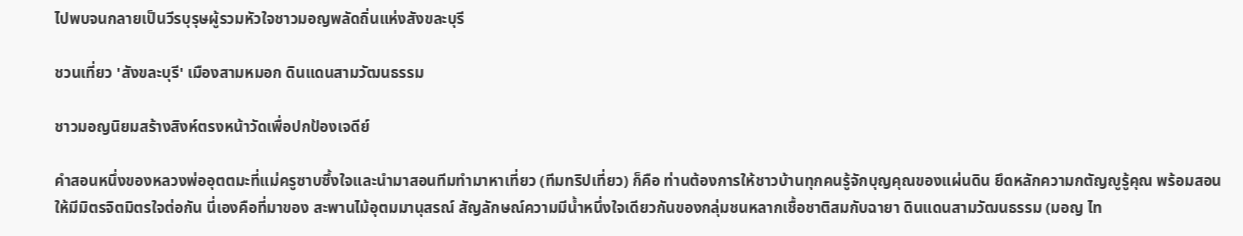ไปพบจนกลายเป็นวีรบุรุษผู้รวมหัวใจชาวมอญพลัดถิ่นแห่งสังขละบุรี

ชวนเที่ยว 'สังขละบุรี' เมืองสามหมอก ดินแดนสามวัฒนธรรม

ชาวมอญนิยมสร้างสิงห์ตรงหน้าวัดเพื่อปกป้องเจดีย์

คำสอนหนึ่งของหลวงพ่ออุตตมะที่แม่ครูซาบซึ้งใจและนำมาสอนทีมทำมาหาเที่ยว (ทีมทริปเที่ยว) ก็คือ ท่านต้องการให้ชาวบ้านทุกคนรู้จักบุญคุณของแผ่นดิน ยึดหลักความกตัญญูรู้คุณ พร้อมสอนให้มีมิตรจิตมิตรใจต่อกัน นี่เองคือที่มาของ สะพานไม้อุตมมานุสรณ์ สัญลักษณ์ความมีน้ำหนึ่งใจเดียวกันของกลุ่มชนหลากเชื้อชาติสมกับฉายา ดินแดนสามวัฒนธรรม (มอญ ไท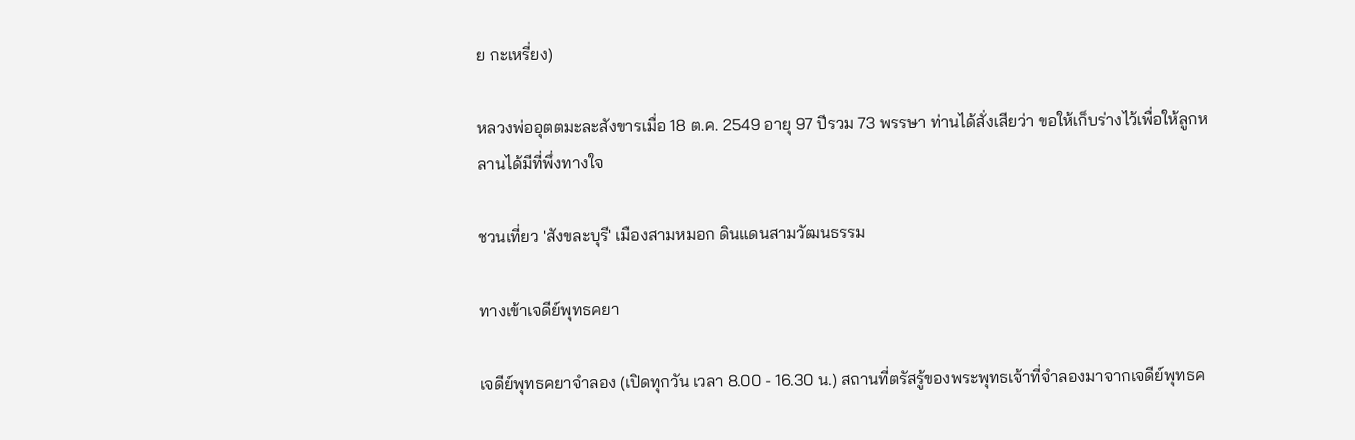ย กะเหรี่ยง)

หลวงพ่ออุตตมะละสังขารเมื่อ 18 ต.ค. 2549 อายุ 97 ปีรวม 73 พรรษา ท่านได้สั่งเสียว่า ขอให้เก็บร่างไว้เพื่อให้ลูกหลานได้มีที่พึ่งทางใจ

ชวนเที่ยว 'สังขละบุรี' เมืองสามหมอก ดินแดนสามวัฒนธรรม

ทางเข้าเจดีย์พุทธคยา

เจดีย์พุทธคยาจำลอง (เปิดทุกวัน เวลา 8.00 - 16.30 น.) สถานที่ตรัสรู้ของพระพุทธเจ้าที่จำลองมาจากเจดีย์พุทธค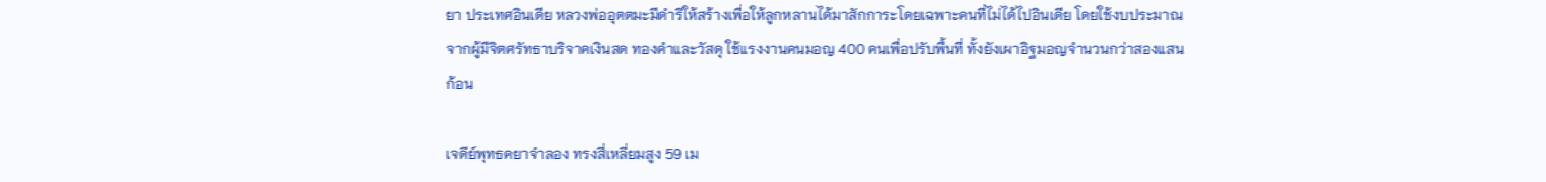ยา ประเทศอินเดีย หลวงพ่ออุตตมะมีดำริให้สร้างเพื่อให้ลูกหลานได้มาสักการะโดยเฉพาะคนที่ไม่ได้ไปอินเดีย โดยใช้งบประมาณจากผู้มีจิตศรัทธาบริจาคเงินสด ทองคำและวัสดุ ใช้แรงงานคนมอญ 400 คนเพื่อปรับพื้นที่ ทั้งยังเผาอิฐมอญจำนวนกว่าสองแสนก้อน

เจดีย์พุทธคยาจำลอง ทรงสี่เหลี่ยมสูง 59 เม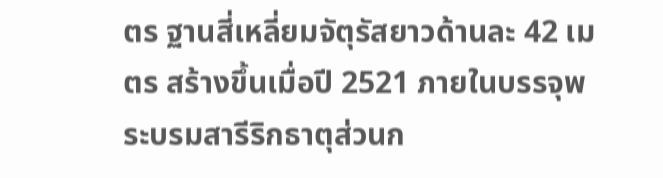ตร ฐานสี่เหลี่ยมจัตุรัสยาวด้านละ 42 เมตร สร้างขึ้นเมื่อปี 2521 ภายในบรรจุพระบรมสารีริกธาตุส่วนก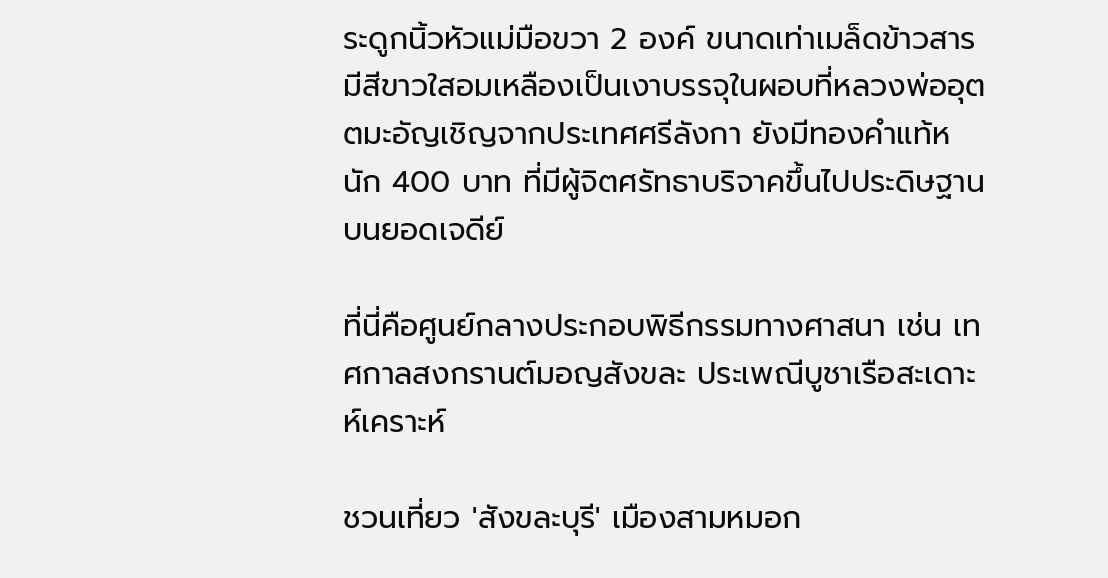ระดูกนิ้วหัวแม่มือขวา 2 องค์ ขนาดเท่าเมล็ดข้าวสารมีสีขาวใสอมเหลืองเป็นเงาบรรจุในผอบที่หลวงพ่ออุตตมะอัญเชิญจากประเทศศรีลังกา ยังมีทองคำแท้หนัก 400 บาท ที่มีผู้จิตศรัทธาบริจาคขึ้นไปประดิษฐานบนยอดเจดีย์

ที่นี่คือศูนย์กลางประกอบพิธีกรรมทางศาสนา เช่น เทศกาลสงกรานต์มอญสังขละ ประเพณีบูชาเรือสะเดาะห์เคราะห์

ชวนเที่ยว 'สังขละบุรี' เมืองสามหมอก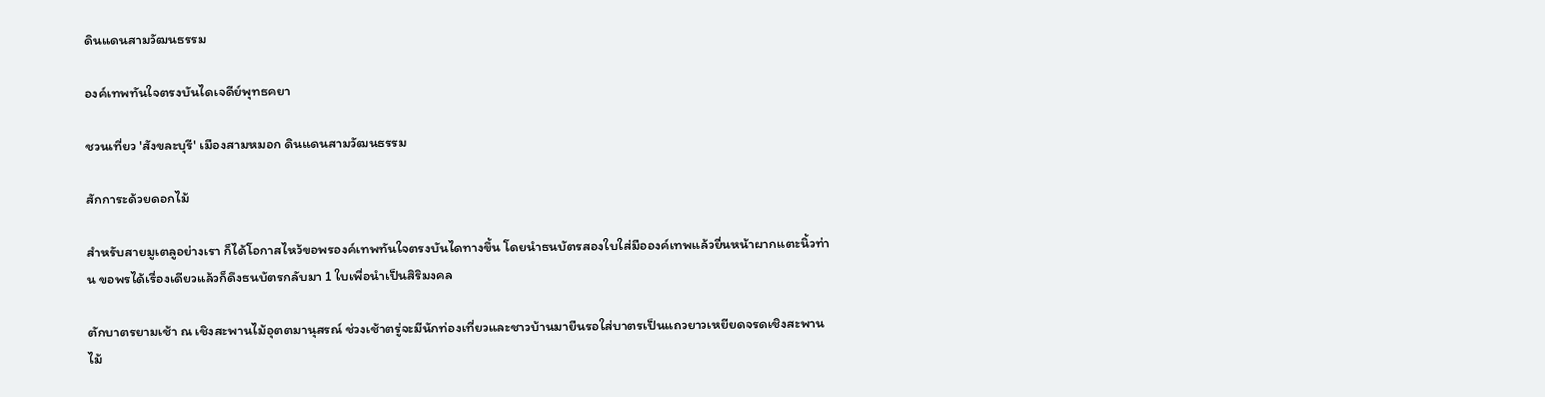ดินแดนสามวัฒนธรรม

องค์เทพทันใจตรงบันไดเจดีย์พุทธคยา

ชวนเที่ยว 'สังขละบุรี' เมืองสามหมอก ดินแดนสามวัฒนธรรม

สักการะด้วยดอกไม้

สำหรับสายมูเตลูอย่างเรา ก็ได้โอกาสไหว้ขอพรองค์เทพทันใจตรงบันไดทางขึ้น โดยนำธนบัตรสองใบใส่มือองค์เทพแล้วยื่นหน้าผากแตะนิ้วท่าน ขอพรได้เรื่องเดียวแล้วก็ดึงธนบัตรกลับมา 1 ใบเพื่อนำเป็นสิริมงคล

ตักบาตรยามเช้า ณ เชิงสะพานไม้อุตตมานุสรณ์ ช่วงเช้าตรู่จะมีนักท่องเที่ยวและชาวบ้านมายืนรอใส่บาตรเป็นแถวยาวเหยียดจรดเชิงสะพานไม้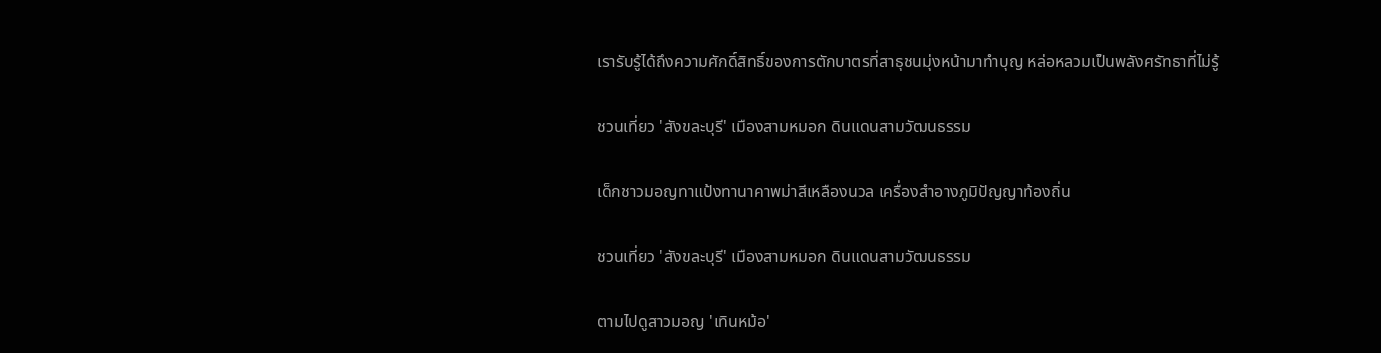เรารับรู้ได้ถึงความศักดิ์สิทธิ์ของการตักบาตรที่สาธุชนมุ่งหน้ามาทำบุญ หล่อหลวมเป็นพลังศรัทธาที่ไม่รู้

ชวนเที่ยว 'สังขละบุรี' เมืองสามหมอก ดินแดนสามวัฒนธรรม

เด็กชาวมอญทาแป้งทานาคาพม่าสีเหลืองนวล เครื่องสำอางภูมิปัญญาท้องถิ่น

ชวนเที่ยว 'สังขละบุรี' เมืองสามหมอก ดินแดนสามวัฒนธรรม

ตามไปดูสาวมอญ 'เทินหม้อ'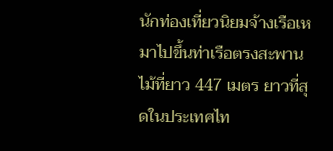นักท่องเที่ยวนิยมจ้างเรือเหมาไปขึ้นท่าเรือตรงสะพานไม้ที่ยาว 447 เมตร ยาวที่สุดในประเทศไท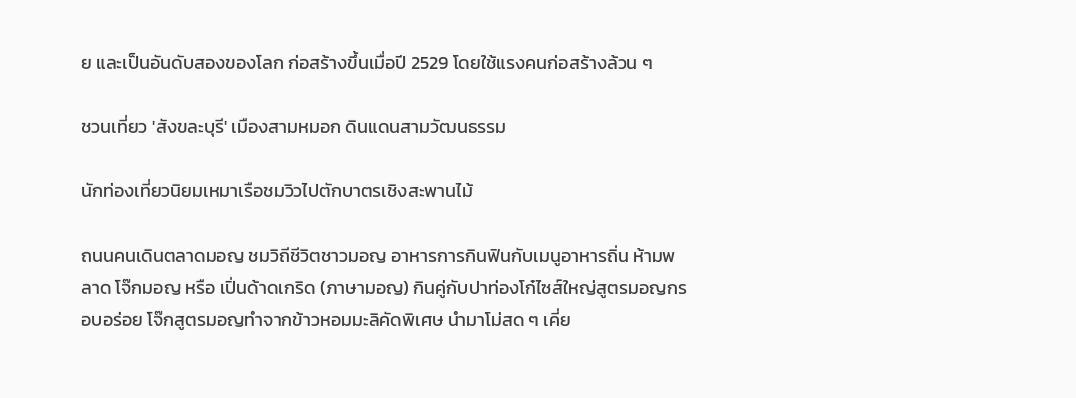ย และเป็นอันดับสองของโลก ก่อสร้างขึ้นเมื่อปี 2529 โดยใช้แรงคนก่อสร้างล้วน ๆ

ชวนเที่ยว 'สังขละบุรี' เมืองสามหมอก ดินแดนสามวัฒนธรรม

นักท่องเที่ยวนิยมเหมาเรือชมวิวไปตักบาตรเชิงสะพานไม้

ถนนคนเดินตลาดมอญ ชมวิถีชีวิตชาวมอญ อาหารการกินฟินกับเมนูอาหารถิ่น ห้ามพลาด โจ๊กมอญ หรือ เปิ่นด้าดเกริด (ภาษามอญ) กินคู่กับปาท่องโก๋ไซส์ใหญ่สูตรมอญกรอบอร่อย โจ๊กสูตรมอญทำจากข้าวหอมมะลิคัดพิเศษ นำมาโม่สด ๆ เคี่ย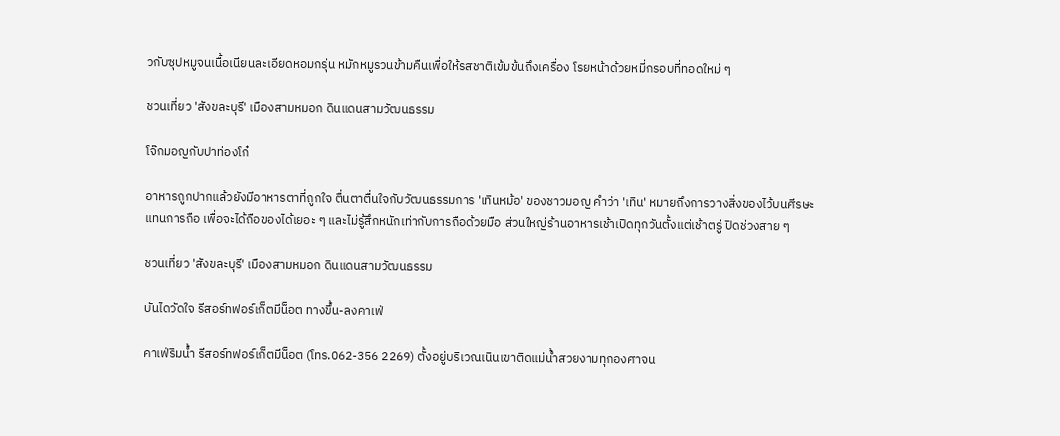วกับซุปหมูจนเนื้อเนียนละเอียดหอมกรุ่น หมักหมูรวนข้ามคืนเพื่อให้รสชาติเข้มข้นถึงเครื่อง โรยหน้าด้วยหมี่กรอบที่ทอดใหม่ ๆ

ชวนเที่ยว 'สังขละบุรี' เมืองสามหมอก ดินแดนสามวัฒนธรรม

โจ๊กมอญกับปาท่องโก๋

อาหารถูกปากแล้วยังมีอาหารตาที่ถูกใจ ตื่นตาตื่นใจกับวัฒนธรรมการ 'เทินหม้อ' ของชาวมอญ คำว่า 'เทิน' หมายถึงการวางสิ่งของไว้บนศีรษะแทนการถือ เพื่อจะได้ถือของได้เยอะ ๆ และไม่รู้สึกหนักเท่ากับการถือด้วยมือ ส่วนใหญ่ร้านอาหารเช้าเปิดทุกวันตั้งแต่เช้าตรู่ ปิดช่วงสาย ๆ

ชวนเที่ยว 'สังขละบุรี' เมืองสามหมอก ดินแดนสามวัฒนธรรม

บันไดวัดใจ รีสอร์ทฟอร์เก็ตมีน็อต ทางขึ้น-ลงคาเฟ่

คาเฟ่ริมน้ำ รีสอร์ทฟอร์เก็ตมีน็อต (โทร.062-356 2269) ตั้งอยู่บริเวณเนินเขาติดแม่น้ำสวยงามทุกองศาจน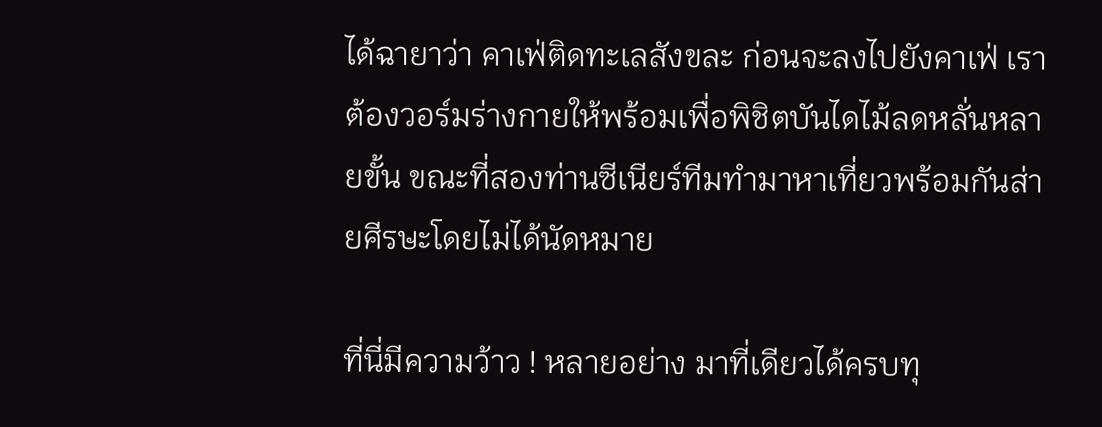ได้ฉายาว่า คาเฟ่ติดทะเลสังขละ ก่อนจะลงไปยังคาเฟ่ เราต้องวอร์มร่างกายให้พร้อมเพื่อพิชิตบันไดไม้ลดหลั่นหลายขั้น ขณะที่สองท่านซีเนียร์ทีมทำมาหาเที่ยวพร้อมกันส่ายศีรษะโดยไม่ได้นัดหมาย

ที่นี่มีความว้าว ! หลายอย่าง มาที่เดียวได้ครบทุ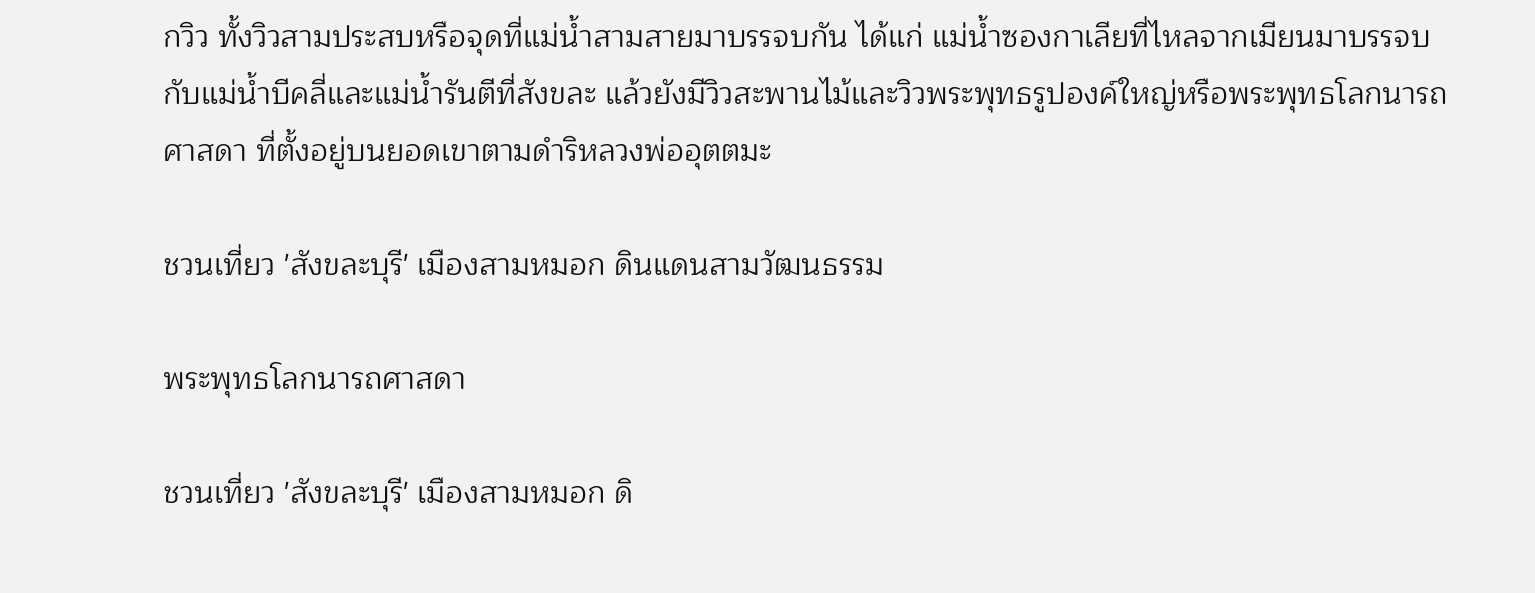กวิว ทั้งวิวสามประสบหรือจุดที่แม่น้ำสามสายมาบรรจบกัน ได้แก่ แม่น้ำซองกาเลียที่ไหลจากเมียนมาบรรจบกับแม่น้ำบีคลี่และแม่น้ำรันตีที่สังขละ แล้วยังมีวิวสะพานไม้และวิวพระพุทธรูปองค์ใหญ่หรือพระพุทธโลกนารถศาสดา ที่ตั้งอยู่บนยอดเขาตามดำริหลวงพ่ออุตตมะ

ชวนเที่ยว 'สังขละบุรี' เมืองสามหมอก ดินแดนสามวัฒนธรรม

พระพุทธโลกนารถศาสดา

ชวนเที่ยว 'สังขละบุรี' เมืองสามหมอก ดิ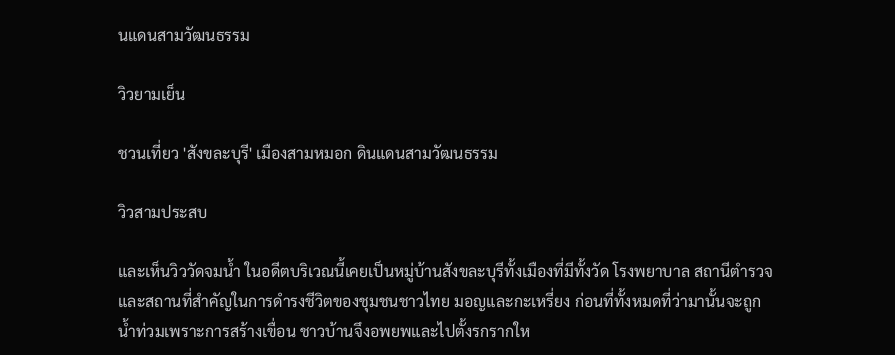นแดนสามวัฒนธรรม

วิวยามเย็น

ชวนเที่ยว 'สังขละบุรี' เมืองสามหมอก ดินแดนสามวัฒนธรรม

วิวสามประสบ

และเห็นวิววัดจมน้ำ ในอดีตบริเวณนี้เคยเป็นหมู่บ้านสังขละบุรีทั้งเมืองที่มีทั้งวัด โรงพยาบาล สถานีตำรวจและสถานที่สำคัญในการดำรงชีวิตของชุมชนชาวไทย มอญและกะเหรี่ยง ก่อนที่ทั้งหมดที่ว่ามานั้นจะถูกน้ำท่วมเพราะการสร้างเขื่อน ชาวบ้านจึงอพยพและไปตั้งรกรากให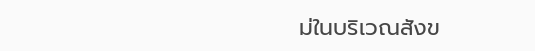ม่ในบริเวณสังข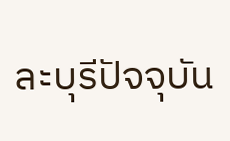ละบุรีปัจจุบัน